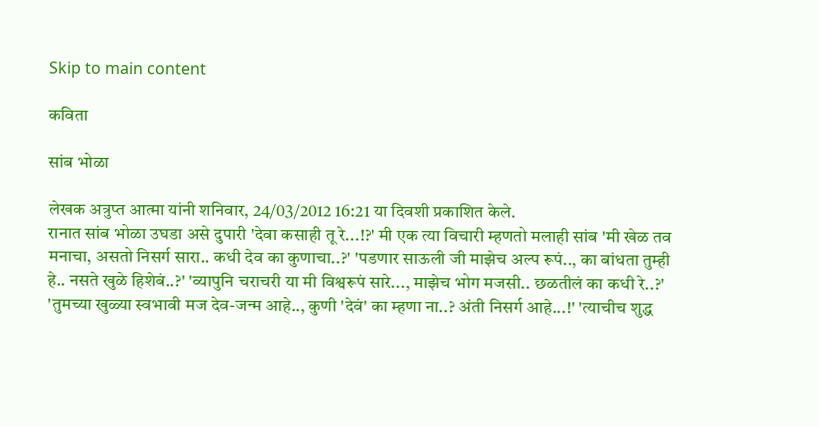Skip to main content

कविता

सांब भोळा

लेखक अत्रुप्त आत्मा यांनी शनिवार, 24/03/2012 16:21 या दिवशी प्रकाशित केले.
रानात सांब भोळा उघडा असे दुपारी 'देवा कसाही तू रे...!?' मी एक त्या विचारी म्हणतो मलाही सांब 'मी खेळ तव मनाचा, असतो निसर्ग सारा.. कधी देव का कुणाचा..?' 'पडणार साऊली जी माझेच अल्प रूपं.., का बांधता तुम्ही हे.. नसते खुळे हिशेबं..?' 'व्यापुनि चराचरी या मी विश्वरूपं सारे..., माझेच भोग मजसी.. छळतीलं का कधी रे..?' 'तुमच्या खुळ्या स्वभावी मज देव-जन्म आहे.., कुणी 'देवं' का म्हणा ना..? अंती निसर्ग आहे...!' 'त्याचीच शुद्ध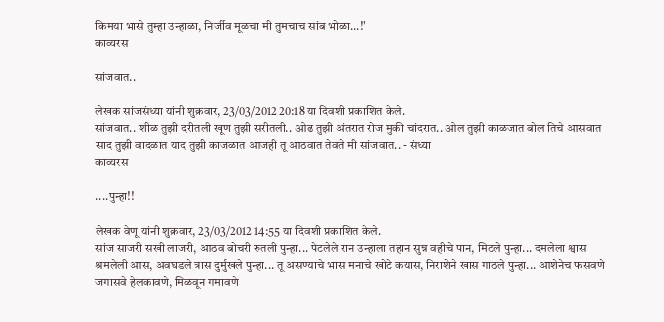किमया भासे तुम्हा उन्हाळा, निर्जीव मूळचा मी तुमचाच सांब भोळा...!'
काव्यरस

सांजवात..

लेखक सांजसंध्या यांनी शुक्रवार, 23/03/2012 20:18 या दिवशी प्रकाशित केले.
सांजवात.. शीळ तुझी दरीतली खूण तुझी सरीतली.. ओढ तुझी अंतरात रोज मुकी चांदरात.. ओल तुझी काळजात बोल तिचे आसवात साद तुझी वादळात याद तुझी काजळात आजही तू आठवात तेवते मी सांजवात.. - संध्या
काव्यरस

....पुन्हा!!

लेखक वेणू यांनी शुक्रवार, 23/03/2012 14:55 या दिवशी प्रकाशित केले.
सांज साजरी सखी लाजरी, आठव बोचरी रुतली पुन्हा... पेटलेले रान उन्हाला तहान सुन्न वहीचे पान, मिटले पुन्हा... दमलेला श्वास श्रमलेली आस, अवघडले त्रास दुर्मुखले पुन्हा... तू असण्याचे भास मनाचे खोटे कयास, निराशेने खास गाठले पुन्हा... आशेनेच फसवणे जगासवे हेलकावणे, मिळवून गमावणे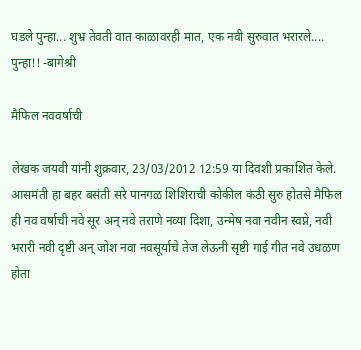घडले पुन्हा... शुभ्र तेवती वात काळावरही मात, एक नवी सुरुवात भरारले.... पुन्हा!! -बागेश्री

मैफिल नववर्षाची

लेखक जयवी यांनी शुक्रवार, 23/03/2012 12:59 या दिवशी प्रकाशित केले.
आसमंती हा बहर बसंती सरे पानगळ शिशिराची कोकील कंठी सुरु होतसे मैफिल ही नव वर्षाची नवे सूर अन् नवे तराणे नव्या दिशा, उन्मेष नवा नवीन स्वप्ने, नवी भरारी नवी दृष्टी अन् जोश नवा नवसूर्याचे तेज लेऊनी सृष्टी गाई गीत नवे उधळण होता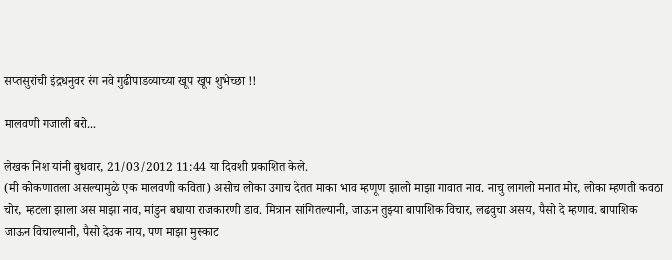सप्तसुरांची इंद्रधनुवर रंग नवे गुढीपाडव्याच्या खूप खूप शुभेच्छा !!

मालवणी गजाली बरो...

लेखक निश यांनी बुधवार, 21/03/2012 11:44 या दिवशी प्रकाशित केले.
(मी कोकणातला असल्यामुळे एक मालवणी कविता) असोच लोका उगाच देतत माका भाव म्हणूण झालो माझा गावात नाव. नाचु लागलो मनात मोर, लोका म्हणती कवठा चोर, म्हटला झाला अस माझा नाव, मांडुन बघाया राजकारणी डाव. मित्रान सांगितल्यानी, जाऊन तुझ्या बापाशिक विचार, लढवुचा असय, पैसो दे म्हणाव. बापाशिक जाऊन विचाल्यानी, पैसो देउक नाय, पण माझा मुस्काट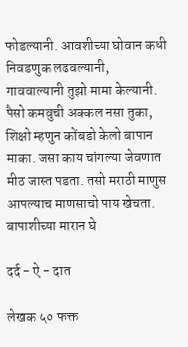फोडल्यानी. आवशीच्या घोवान कधी निवडणुक लढवल्यानी, गाववाल्यानी तुझो मामा केल्यानी. पैसो कमवुची अक्कल नसा तुका, शिक्षो म्हणुन कोंबडो केलो बापान माका. जसा काय चांगल्या जेवणात मीठ जास्त पडता. तसो मराठी माणुस आपल्याच माणसाचो पाय खेचता. बापाशीच्या मारान घे

दर्द - ऐ - दात

लेखक ५० फक्त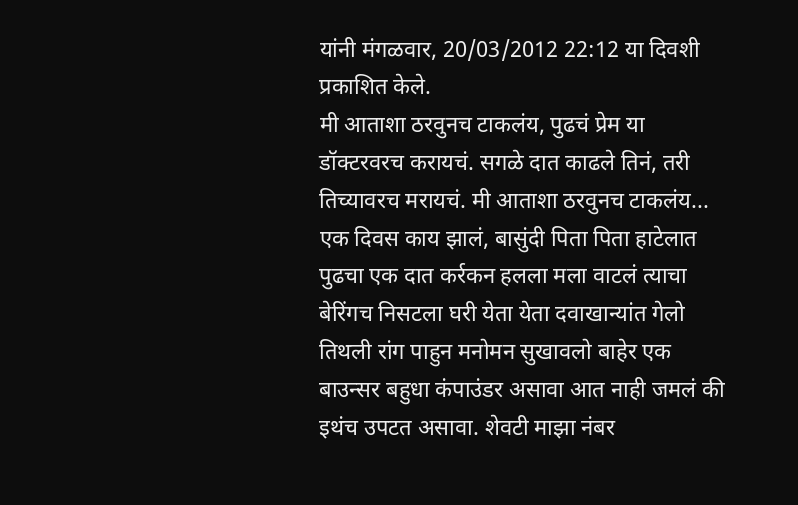यांनी मंगळवार, 20/03/2012 22:12 या दिवशी प्रकाशित केले.
मी आताशा ठरवुनच टाकलंय, पुढचं प्रेम या डॉक्टरवरच करायचं. सगळे दात काढले तिनं, तरी तिच्यावरच मरायचं. मी आताशा ठरवुनच टाकलंय... एक दिवस काय झालं, बासुंदी पिता पिता हाटेलात पुढचा एक दात कर्रकन हलला मला वाटलं त्याचा बेरिंगच निसटला घरी येता येता दवाखान्यांत गेलो तिथली रांग पाहुन मनोमन सुखावलो बाहेर एक बाउन्सर बहुधा कंपाउंडर असावा आत नाही जमलं की इथंच उपटत असावा. शेवटी माझा नंबर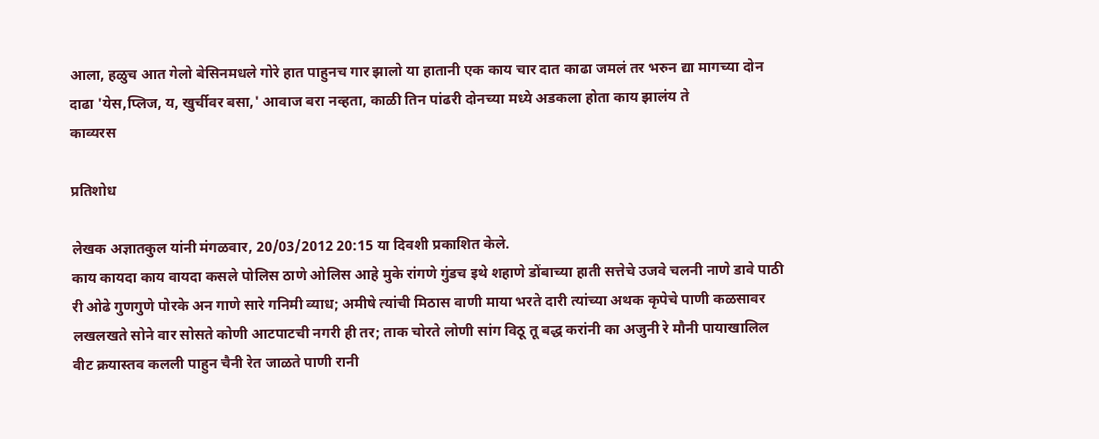आला, हळुच आत गेलो बेसिनमधले गोरे हात पाहुनच गार झालो या हातानी एक काय चार दात काढा जमलं तर भरुन द्या मागच्या दोन दाढा 'येस,प्लिज, य, खुर्चीवर बसा,' आवाज बरा नव्हता, काळी तिन पांढरी दोनच्या मध्ये अडकला होता काय झालंय ते
काव्यरस

प्रतिशोध

लेखक अज्ञातकुल यांनी मंगळवार, 20/03/2012 20:15 या दिवशी प्रकाशित केले.
काय कायदा काय वायदा कसले पोलिस ठाणे ओलिस आहे मुके रांगणे गुंडच इथे शहाणे डोंबाच्या हाती सत्तेचे उजवे चलनी नाणे डावे पाठी री ओढे गुणगुणे पोरके अन गाणे सारे गनिमी व्याध; अमीषे त्यांची मिठास वाणी माया भरते दारी त्यांच्या अथक कृपेचे पाणी कळसावर लखलखते सोने वार सोसते कोणी आटपाटची नगरी ही तर; ताक चोरते लोणी सांग विठू तू बद्ध करांनी का अजुनी रे मौनी पायाखालिल वीट क्रयास्तव कलली पाहुन चैनी रेत जाळते पाणी रानी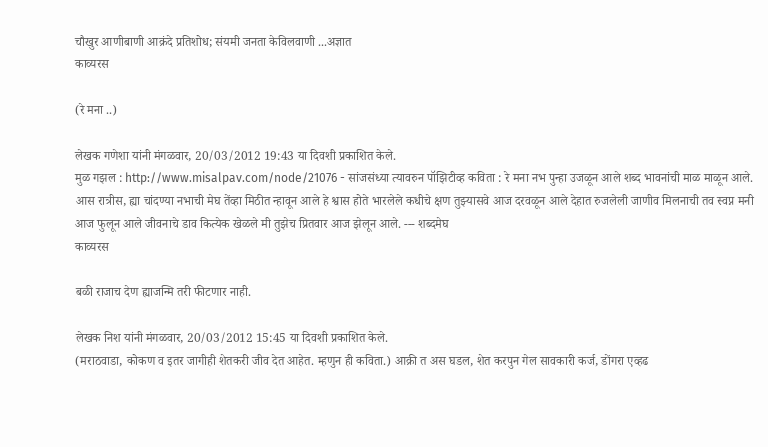चौखुर आणीबाणी आक्रंदे प्रतिशोध; संयमी जनता केविलवाणी ...अज्ञात
काव्यरस

(रे मना ..)

लेखक गणेशा यांनी मंगळवार, 20/03/2012 19:43 या दिवशी प्रकाशित केले.
मुळ गझल : http://www.misalpav.com/node/21076 - सांजसंध्या त्यावरुन पॉझिटीव्ह कविता : रे मना नभ पुन्हा उजळून आले शब्द भावनांची माळ माळून आले. आस रात्रीस, ह्या चांदण्या नभाची मेघ तेंव्हा मिठीत न्हावून आले हे श्वास होते भारलेले कधीचे क्षण तुझ्यासवे आज दरवळून आले देहात रुजलेली जाणीव मिलनाची तव स्वप्न मनी आज फुलून आले जीवनाचे डाव कित्येक खेळले मी तुझेच प्रितवार आज झेलून आले. --- शब्दमेघ
काव्यरस

बळी राजाच देण ह्याजन्मि तरी फीटणार नाही.

लेखक निश यांनी मंगळवार, 20/03/2012 15:45 या दिवशी प्रकाशित केले.
(मराठवाडा, कोकण व इतर जागीही शेतकरी जीव देत आहेत. म्हणुन ही कविता.) आक्री त अस घडल, शेत करपुन गेल सावकारी कर्ज, डोंगरा एव्हढ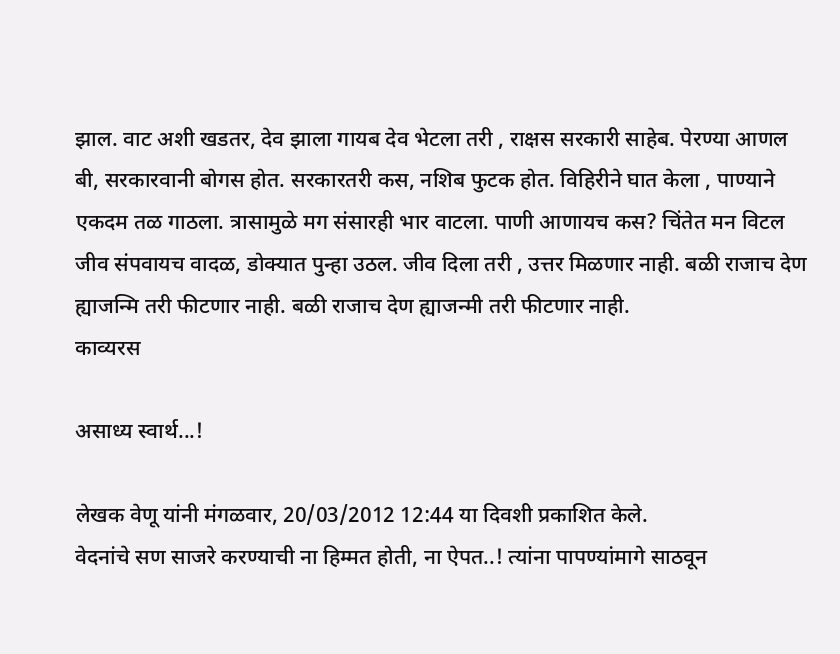झाल. वाट अशी खडतर, देव झाला गायब देव भेटला तरी , राक्षस सरकारी साहेब. पेरण्या आणल बी, सरकारवानी बोगस होत. सरकारतरी कस, नशिब फुटक होत. विहिरीने घात केला , पाण्याने एकदम तळ गाठला. त्रासामुळे मग संसारही भार वाटला. पाणी आणायच कस? चिंतेत मन विटल जीव संपवायच वादळ, डोक्यात पुन्हा उठल. जीव दिला तरी , उत्तर मिळणार नाही. बळी राजाच देण ह्याजन्मि तरी फीटणार नाही. बळी राजाच देण ह्याजन्मी तरी फीटणार नाही.
काव्यरस

असाध्य स्वार्थ...!

लेखक वेणू यांनी मंगळवार, 20/03/2012 12:44 या दिवशी प्रकाशित केले.
वेदनांचे सण साजरे करण्याची ना हिम्मत होती, ना ऐपत..! त्यांना पापण्यांमागे साठवून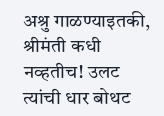अश्रु गाळण्याइतकी, श्रीमंती कधी नव्हतीच! उलट त्यांची धार बोथट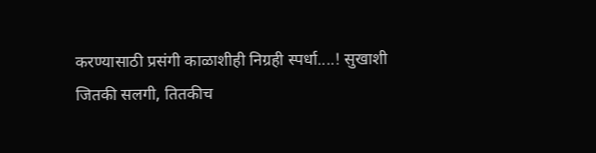करण्यासाठी प्रसंगी काळाशीही निग्रही स्पर्धा....! सुखाशी जितकी सलगी, तितकीच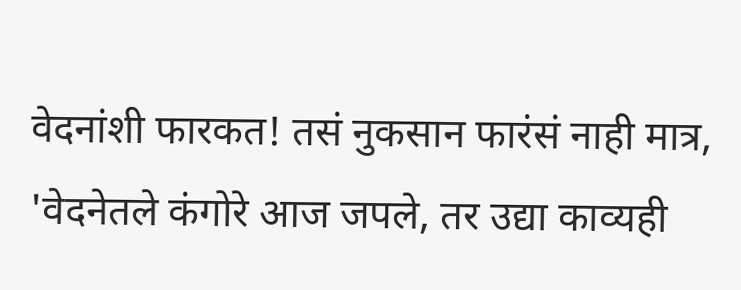वेदनांशी फारकत! तसं नुकसान फारंसं नाही मात्र, 'वेदनेतले कंगोरे आज जपले, तर उद्या काव्यही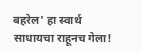बहरेल' हा स्वार्थ साधायचा राहूनच गेला!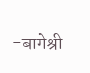-बागेश्री